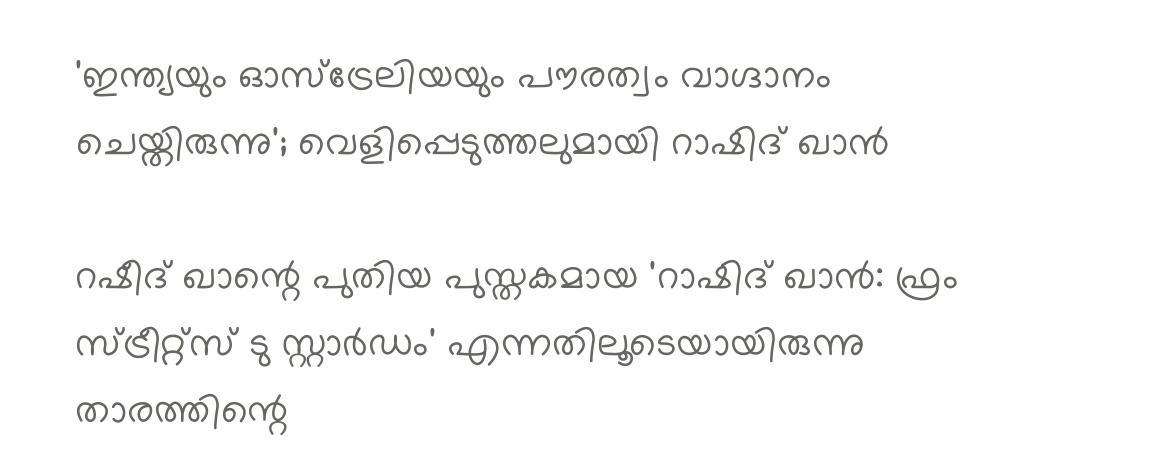'ഇന്ത്യയും ഓസ്‌ട്രേലിയയും പൗരത്വം വാഗ്ദാനം ചെയ്തിരുന്നു'; വെളിപ്പെടുത്തലുമായി റാഷിദ് ഖാന്‍

റഷീദ് ഖാന്റെ പുതിയ പുസ്തകമായ 'റാഷിദ് ഖാന്‍: ഫ്രം സ്ട്രീറ്റ്‌സ് ടു സ്റ്റാര്‍ഡം' എന്നതിലൂടെയായിരുന്നു താരത്തിന്റെ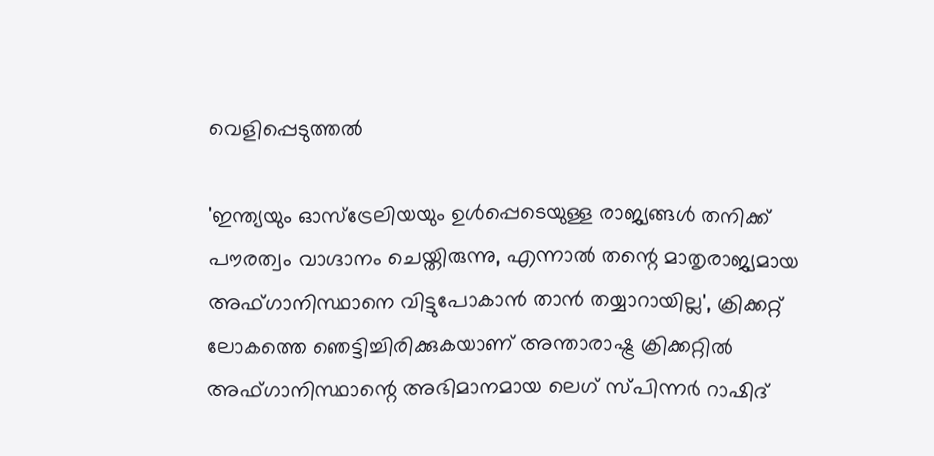വെളിപ്പെടുത്തൽ

'ഇന്ത്യയും ഓസ്ട്രേലിയയും ഉള്‍പ്പെടെയുള്ള രാജ്യങ്ങള്‍ തനിക്ക് പൗരത്വം വാഗ്ദാനം ചെയ്തിരുന്നു, എന്നാല്‍ തന്റെ മാതൃരാജ്യമായ അഫ്ഗാനിസ്ഥാനെ വിട്ടുപോകാന്‍ താന്‍ തയ്യാറായില്ല', ക്രിക്കറ്റ് ലോകത്തെ ഞെട്ടിച്ചിരിക്കുകയാണ് അന്താരാഷ്ട്ര ക്രിക്കറ്റില്‍ അഫ്ഗാനിസ്ഥാന്റെ അഭിമാനമായ ലെഗ് സ്പിന്നര്‍ റാഷിദ്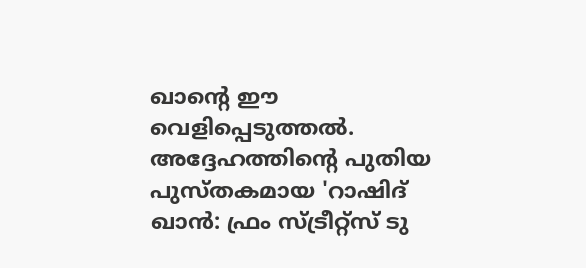ഖാന്റെ ഈ വെളിപ്പെടുത്തൽ. അദ്ദേഹത്തിന്റെ പുതിയ പുസ്തകമായ 'റാഷിദ് ഖാന്‍: ഫ്രം സ്ട്രീറ്റ്‌സ് ടു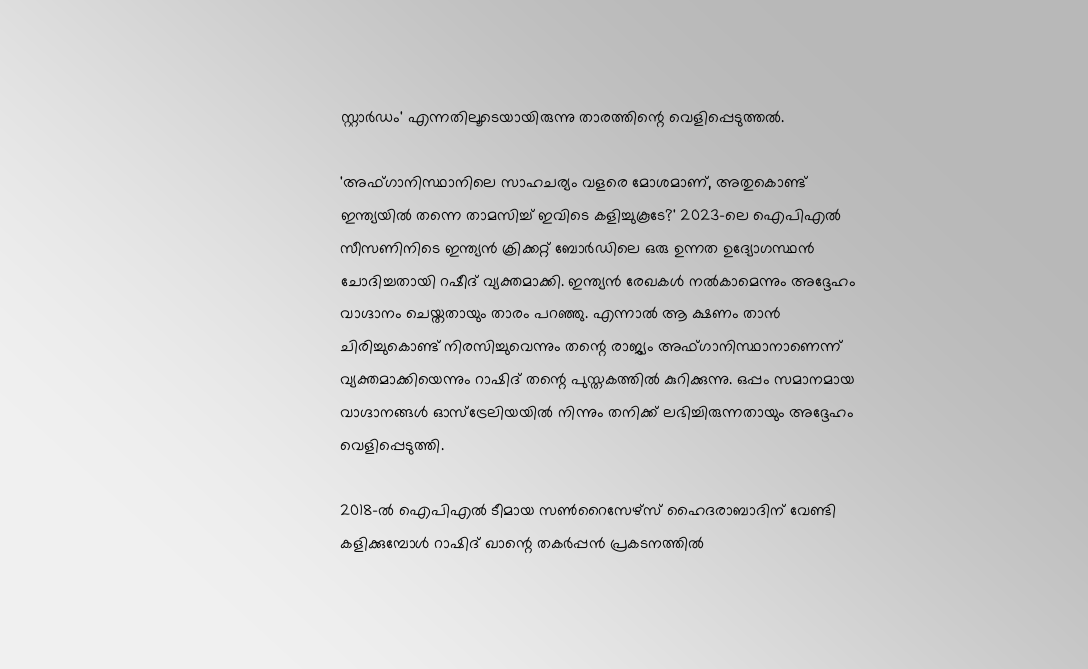സ്റ്റാര്‍ഡം' എന്നതിലൂടെയായിരുന്നു താരത്തിന്റെ വെളിപ്പെടുത്തൽ.

'അഫ്ഗാനിസ്ഥാനിലെ സാഹചര്യം വളരെ മോശമാണ്, അതുകൊണ്ട് ഇന്ത്യയില്‍ തന്നെ താമസിച്ച് ഇവിടെ കളിച്ചുകൂടേ?' 2023-ലെ ഐപിഎല്‍ സീസണിനിടെ ഇന്ത്യന്‍ ക്രിക്കറ്റ് ബോര്‍ഡിലെ ഒരു ഉന്നത ഉദ്യോഗസ്ഥന്‍ ചോദിച്ചതായി റഷീദ് വ്യക്തമാക്കി. ഇന്ത്യന്‍ രേഖകള്‍ നല്‍കാമെന്നും അദ്ദേഹം വാഗ്ദാനം ചെയ്തതായും താരം പറഞ്ഞു. എന്നാല്‍ ആ ക്ഷണം താൻ ചിരിച്ചുകൊണ്ട് നിരസിച്ചുവെന്നും തന്റെ രാജ്യം അഫ്ഗാനിസ്ഥാനാണെന്ന് വ്യക്തമാക്കിയെന്നും റാഷിദ് തന്റെ പുസ്തകത്തില്‍ കുറിക്കുന്നു. ഒപ്പം സമാനമായ വാഗ്ദാനങ്ങള്‍ ഓസ്ട്രേലിയയില്‍ നിന്നും തനിക്ക് ലഭിച്ചിരുന്നതായും അദ്ദേഹം വെളിപ്പെടുത്തി.

2018-ല്‍ ഐപിഎൽ ടീമായ സണ്‍റൈസേഴ്സ് ഹൈദരാബാദിന് വേണ്ടി കളിക്കുമ്പോള്‍ റാഷിദ് ഖാന്റെ തകര്‍പ്പന്‍ പ്രകടനത്തില്‍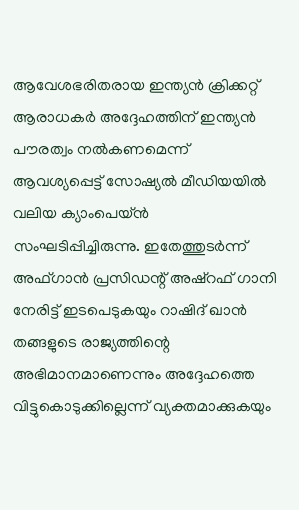ആവേശഭരിതരായ ഇന്ത്യന്‍ ക്രിക്കറ്റ് ആരാധകര്‍ അദ്ദേഹത്തിന് ഇന്ത്യന്‍ പൗരത്വം നല്‍കണമെന്ന് ആവശ്യപ്പെട്ട് സോഷ്യല്‍ മീഡിയയില്‍ വലിയ ക്യാംപെയ്ന്‍ സംഘടിപ്പിച്ചിരുന്നു. ഇതേത്തുടര്‍ന്ന് അഫ്ഗാന്‍ പ്രസിഡന്റ് അഷ്‌റഫ് ഗാനി നേരിട്ട് ഇടപെടുകയും റാഷിദ് ഖാന്‍ തങ്ങളുടെ രാജ്യത്തിന്റെ അഭിമാനമാണെന്നും അദ്ദേഹത്തെ വിട്ടുകൊടുക്കില്ലെന്ന് വ്യക്തമാക്കുകയും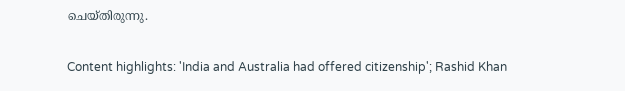ചെയ്തിരുന്നു.

Content highlights: 'India and Australia had offered citizenship'; Rashid Khan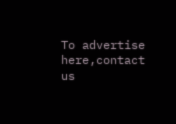To advertise here,contact us